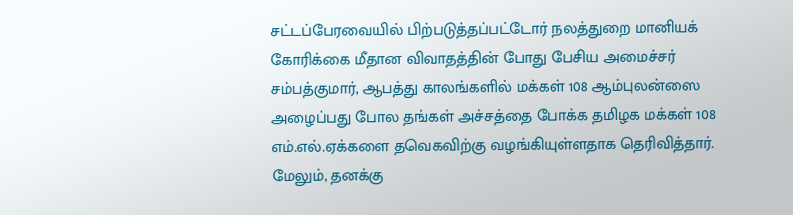சட்டப்பேரவையில் பிற்படுத்தப்பட்டோர் நலத்துறை மானியக் கோரிக்கை மீதான விவாதத்தின் போது பேசிய அமைச்சர் சம்பத்குமார், ஆபத்து காலங்களில் மக்கள் 108 ஆம்புலன்ஸை அழைப்பது போல தங்கள் அச்சத்தை போக்க தமிழக மக்கள் 108 எம்.எல்.ஏக்களை தவெகவிற்கு வழங்கியுள்ளதாக தெரிவித்தார். மேலும், தனக்கு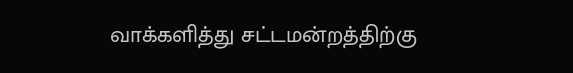வாக்களித்து சட்டமன்றத்திற்கு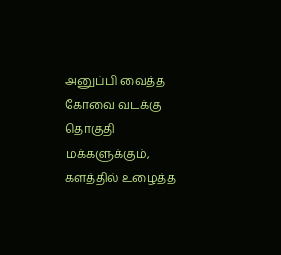அனுப்பி வைத்த கோவை வடக்கு தொகுதி மக்களுக்கும், களத்தில் உழைத்த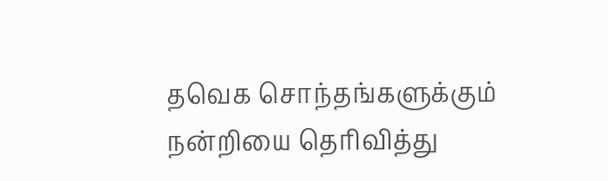தவெக சொந்தங்களுக்கும் நன்றியை தெரிவித்து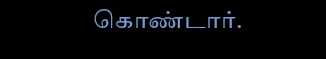கொண்டார்.